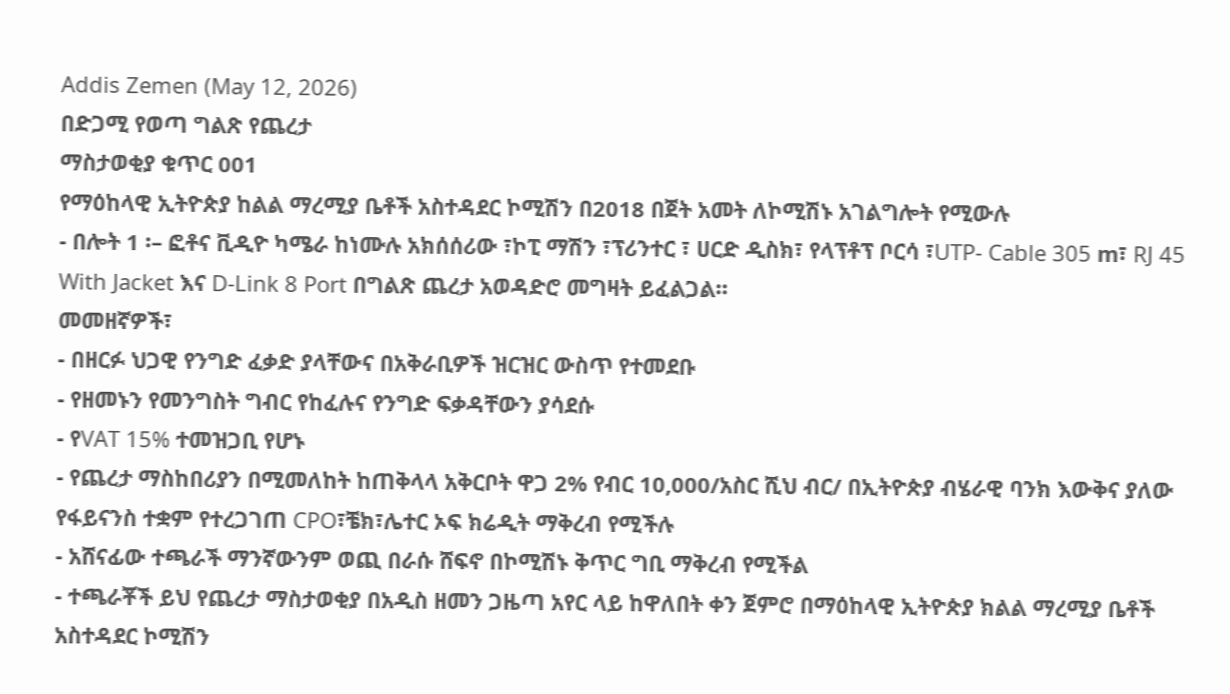Addis Zemen (May 12, 2026)
በድጋሚ የወጣ ግልጽ የጨረታ
ማስታወቂያ ቁጥር 001
የማዕከላዊ ኢትዮጵያ ከልል ማረሚያ ቤቶች አስተዳደር ኮሚሽን በ2018 በጀት አመት ለኮሚሽኑ አገልግሎት የሚውሉ
- በሎት 1 ፡– ፎቶና ቪዲዮ ካሜራ ከነሙሉ አክሰሰሪው ፣ኮፒ ማሽን ፣ፕሪንተር ፣ ሀርድ ዲስክ፣ የላፕቶፕ ቦርሳ ፣UTP- Cable 305 m፣ RJ 45 With Jacket እና D-Link 8 Port በግልጽ ጨረታ አወዳድሮ መግዛት ይፈልጋል።
መመዘኛዎች፣
- በዘርፉ ህጋዊ የንግድ ፈቃድ ያላቸውና በአቅራቢዎች ዝርዝር ውስጥ የተመደቡ
- የዘመኑን የመንግስት ግብር የከፈሉና የንግድ ፍቃዳቸውን ያሳደሱ
- የVAT 15% ተመዝጋቢ የሆኑ
- የጨረታ ማስከበሪያን በሚመለከት ከጠቅላላ አቅርቦት ዋጋ 2% የብር 10,000/አስር ሺህ ብር/ በኢትዮጵያ ብሄራዊ ባንክ እውቅና ያለው የፋይናንስ ተቋም የተረጋገጠ CPO፣ቼክ፣ሌተር ኦፍ ክሬዲት ማቅረብ የሚችሉ
- አሸናፊው ተጫራች ማንኛውንም ወጪ በራሱ ሸፍኖ በኮሚሽኑ ቅጥር ግቢ ማቅረብ የሚችል
- ተጫራቾች ይህ የጨረታ ማስታወቂያ በአዲስ ዘመን ጋዜጣ አየር ላይ ከዋለበት ቀን ጀምሮ በማዕከላዊ ኢትዮጵያ ክልል ማረሚያ ቤቶች አስተዳደር ኮሚሽን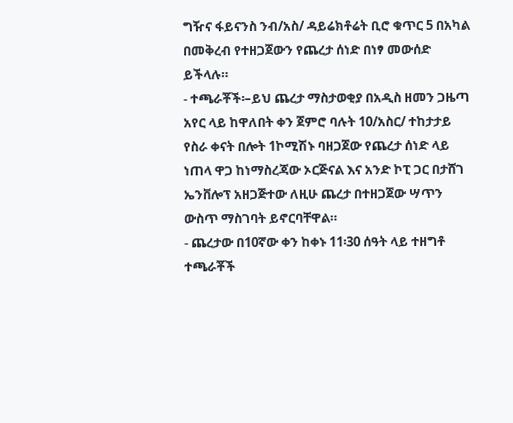ግዥና ፋይናንስ ንብ/አስ/ ዳይሬክቶሬት ቢሮ ቁጥር 5 በአካል በመቅረብ የተዘጋጀውን የጨረታ ሰነድ በነፃ መውሰድ ይችላሉ።
- ተጫራቾች፡–ይህ ጨረታ ማስታወቂያ በአዲስ ዘመን ጋዜጣ አየር ላይ ከዋለበት ቀን ጀምሮ ባሉት 10/አስር/ ተከታታይ የስራ ቀናት በሎት 1ኮሚሽኑ ባዘጋጀው የጨረታ ሰነድ ላይ ነጠላ ዋጋ ከነማስረጃው ኦርጅናል እና አንድ ኮፒ ጋር በታሸገ ኤንቨሎፕ አዘጋጅተው ለዚሁ ጨረታ በተዘጋጀው ሣጥን ውስጥ ማስገባት ይኖርባቸዋል።
- ጨረታው በ10ኛው ቀን ከቀኑ 11፡30 ሰዓት ላይ ተዘግቶ ተጫራቾች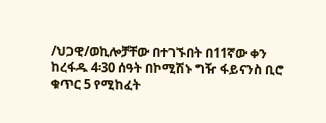/ህጋዊ/ወኪሎቻቸው በተገኙበት በ11ኛው ቀን ከረፋዱ 4፡30 ሰዓት በኮሚሽኑ ግዥ ፋይናንስ ቢሮ ቁጥር 5 የሚከፈት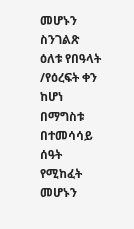መሆኑን ስንገልጽ ዕለቱ የበዓላት /የዕረፍት ቀን ከሆነ በማግስቱ በተመሳሳይ ሰዓት የሚከፈት መሆኑን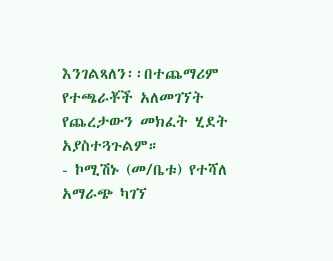እንገልጻለን፡፡በተጨማሪም የተጫራቾች አለመገኘት የጨረታውን መክፈት ሂደት አያስተጓጉልም።
- ኮሚሽኑ (መ/ቤቱ) የተሻለ አማራጭ ካገኘ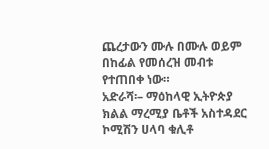ጨረታውን ሙሉ በሙሉ ወይም በከፊል የመሰረዝ መብቱ የተጠበቀ ነው።
አድራሻ፡– ማዕከላዊ ኢትዮጵያ ክልል ማረሚያ ቤቶች አስተዳደር ኮሚሽን ሀላባ ቁሊቶ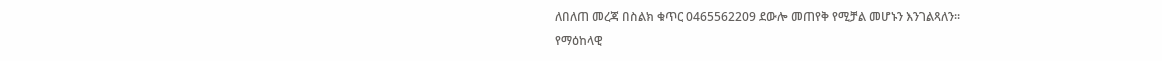ለበለጠ መረጃ በስልክ ቁጥር 0465562209 ደውሎ መጠየቅ የሚቻል መሆኑን እንገልጻለን።
የማዕከላዊ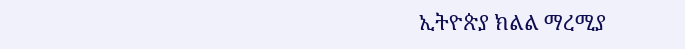ኢትዮጵያ ክልል ማረሚያ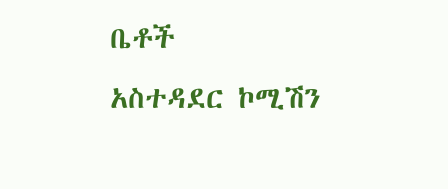ቤቶች
አስተዳደር ኮሚሽን